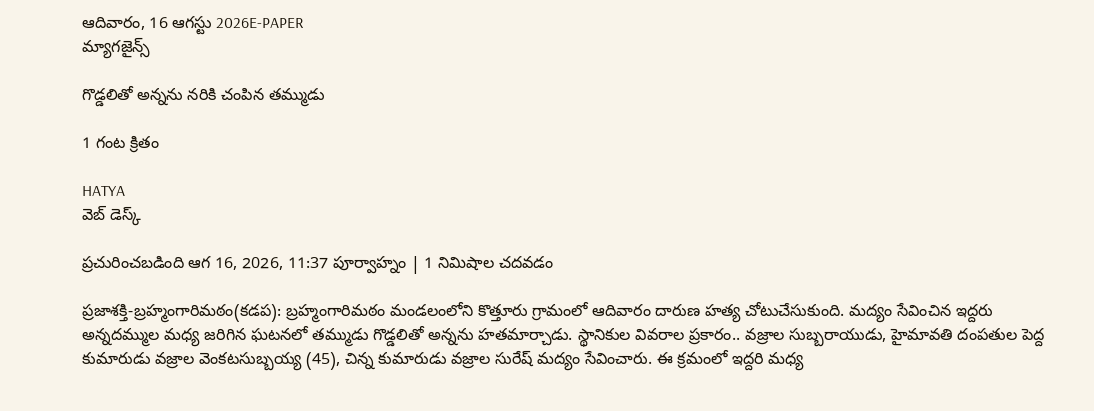ఆదివారం, 16 ఆగస్టు 2026E-PAPER
మ్యాగజైన్స్

గొడ్డలితో అన్నను నరికి చంపిన తమ్ముడు

1 గంట క్రితం

HATYA
వెబ్ డెస్క్

ప్రచురించబడింది ఆగ 16, 2026, 11:37 పూర్వాహ్నం | 1 నిమిషాల చదవడం

ప్రజాశక్తి-బ్రహ్మంగారిమఠం(కడప): బ్రహ్మంగారిమఠం మండలంలోని కొత్తూరు గ్రామంలో ఆదివారం దారుణ హత్య చోటుచేసుకుంది. మద్యం సేవించిన ఇద్దరు అన్నదమ్ముల మధ్య జరిగిన ఘటనలో తమ్ముడు గొడ్డలితో అన్నను హతమార్చాడు. స్థానికుల వివరాల ప్రకారం.. వజ్రాల సుబ్బరాయుడు, హైమావతి దంపతుల పెద్ద కుమారుడు వజ్రాల వెంకటసుబ్బయ్య (45), చిన్న కుమారుడు వజ్రాల సురేష్‌ మద్యం సేవించారు. ఈ క్రమంలో ఇద్దరి మధ్య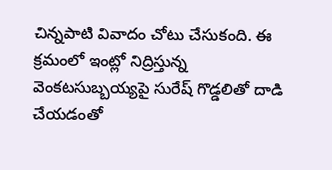చిన్నపాటి వివాదం చోటు చేసుకంది. ఈ క్రమంలో ఇంట్లో నిద్రిస్తున్న వెంకటసుబ్బయ్యపై సురేష్‌ గొడ్డలితో దాడి చేయడంతో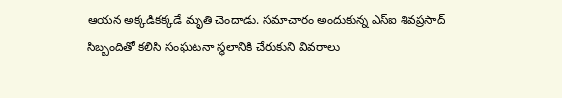ఆయన అక్కడికక్కడే మృతి చెందాడు. సమాచారం అందుకున్న ఎస్‌ఐ శివప్రసాద్‌ సిబ్బందితో కలిసి సంఘటనా స్థలానికి చేరుకుని వివరాలు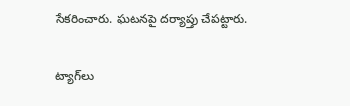సేకరించారు. ఘటనపై దర్యాప్తు చేపట్టారు.

ట్యాగ్‌లు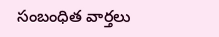సంబంధిత వార్తలు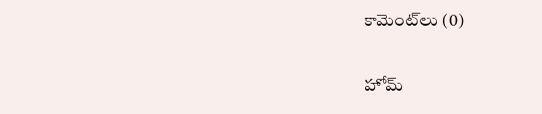కామెంట్‌లు (0)

హోమ్